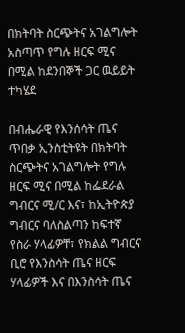በክትባት ስርጭትና አገልግሎት አስጣጥ የግሉ ዘርፍ ሚና በሚል ከደንበኞች ጋር ዉይይት ተካሄደ

በብሔራዊ የእንሰሳት ጤና ጥበቃ ኢንስቲትዩት በክትባት ስርጭትና አገልግሎት የግሉ ዘርፍ ሚና በሚል ከፌደራል ግብርና ሚ/ር እና፣ ከኢትዮጵያ ግብርና ባለስልጣን ከፍተኛ የስራ ሃላፊዎቸ፣ የክልል ግብርና ቢሮ የእንስሳት ጤና ዘርፍ ሃላፊዎች እና በእንስሳት ጤና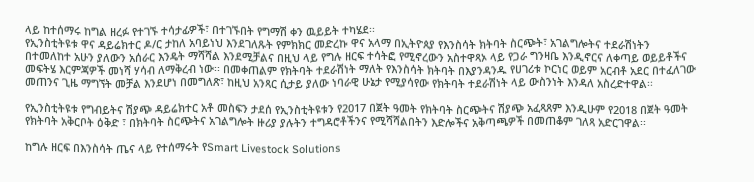ላይ ከተሰማሩ ከግል ዘረፉ የተገኙ ተሳታፊዎች፣ በተገኙበት የግማሽ ቀን ዉይይት ተካሄደ፡፡
የኢንስቲትዩቱ ዋና ዳይሬክተር ዶ/ር ታከለ አባይነህ እንደገለጹት የምክክር መድረኩ ዋና አላማ በኢትዮጰያ የእንስሳት ክትባት ስርጭት፣ አገልግሎትና ተደራሽነትን በተመለከተ አሁን ያለውን አሰራር እንዴት ማሻሻል እንደሚቻልና በዚህ ላይ የግሉ ዘርፍ ተሳትፎ የሚኖረውን አስተዋጻኦ ላይ የጋራ ግንዛቤ እንዲኖርና ለቀጣይ ወይይቶችና መፍትሄ እርምጃዎች መነሻ ሃሳብ ለማቅረብ ነው፡፡ በመቀጠልም የክትባት ተደራሽነት ማለት የእንስሳት ክትባት በእያንዳንዱ የሀገሪቱ ኮርነር ወይም አርብቶ አደር በተፈለገው መጠንና ጊዜ ማግኘት መቻል እንደሆነ በመግለጽ፣ ከዚህ አንጻር ሲታይ ያለው ነባራዊ ሁኔታ የሚያሳየው የክትባት ተደራሽነት ላይ ውስንነት እንዳለ አስረድተዋል፡፡

የኢንስቲትዩቱ የግብይትና ሽያጭ ዳይሬክተር አቶ መስፍን ታደሰ የኢንስቲትዩቱን የ2017 በጀት ዓመት የክትባት ስርጭትና ሽያጭ አፈጻጸም እንዲሁም የ2018 በጀት ዓመት የክትባት አቅርቦት ዕቅድ ፣ በክትባት ስርጭትና አገልግሎት ዙሪያ ያሉትን ተግዳሮቶችንና የሚሻሻልበትን እድሎችና አቅጣጫዎች በመጠቆም ገለጻ አድርገዋል፡፡

ከግሉ ዘርፍ በእንስሳት ጤና ላይ የተሰማሩት የSmart Livestock Solutions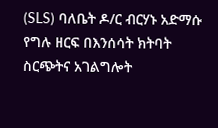(SLS) ባለቤት ዶ/ር ብርሃኑ አድማሱ የግሉ ዘርፍ በእንሰሳት ክትባት ስርጭትና አገልግሎት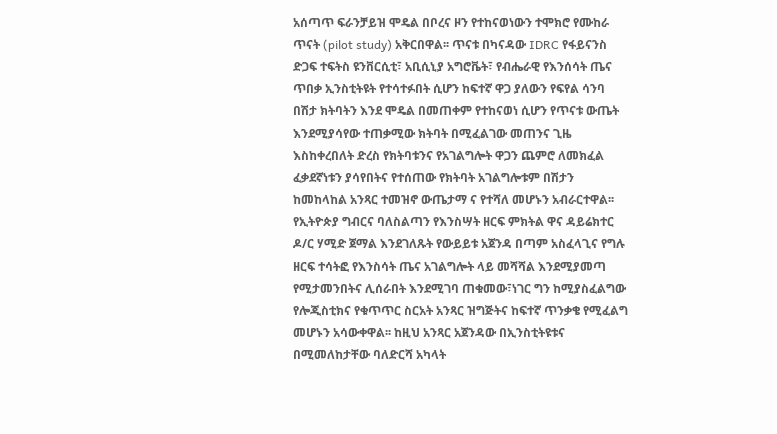አሰጣጥ ፍራንቻይዝ ሞዴል በቦረና ዞን የተከናወነውን ተሞክሮ የሙከራ ጥናት (pilot study) አቅርበዋል፡፡ ጥናቱ በካናዳው IDRC የፋይናንስ ድጋፍ ተፍትስ ዩንቨርሲቲ፣ አቢሲኒያ አግሮቬት፣ የብሔራዊ የእንሰሳት ጤና ጥበቃ ኢንስቲትዩት የተሳተፉበት ሲሆን ከፍተኛ ዋጋ ያለውን የፍየል ሳንባ በሽታ ክትባትን እንደ ሞዴል በመጠቀም የተከናወነ ሲሆን የጥናቱ ውጤት እንደሚያሳየው ተጠቃሚው ክትባት በሚፈልገው መጠንና ጊዜ እስከቀረበለት ድረስ የክትባቱንና የአገልግሎት ዋጋን ጨምሮ ለመክፈል ፈቃደኛነቱን ያሳየበትና የተሰጠው የክትባት አገልግሎቱም በሽታን ከመከላከል አንጻር ተመዝኖ ውጤታማ ና የተሻለ መሆኑን አብራርተዋል፡፡
የኢትዮጵያ ግብርና ባለስልጣን የእንስሣት ዘርፍ ምክትል ዋና ዳይሬክተር ዶ/ር ሃሚድ ጀማል እንደገለጹት የውይይቱ አጀንዳ በጣም አስፈላጊና የግሉ ዘርፍ ተሳትፎ የእንስሳት ጤና አገልግሎት ላይ መሻሻል እንደሚያመጣ የሚታመንበትና ሊሰራበት እንደሚገባ ጠቁመው፣ነገር ግን ከሚያስፈልግው የሎጂስቲክና የቁጥጥር ስርአት አንጻር ዝግጅትና ከፍተኛ ጥንቃቄ የሚፈልግ መሆኑን አሳውቀዋል፡፡ ከዚህ አንጻር አጀንዳው በኢንስቲትዩቱና በሚመለከታቸው ባለድርሻ አካላት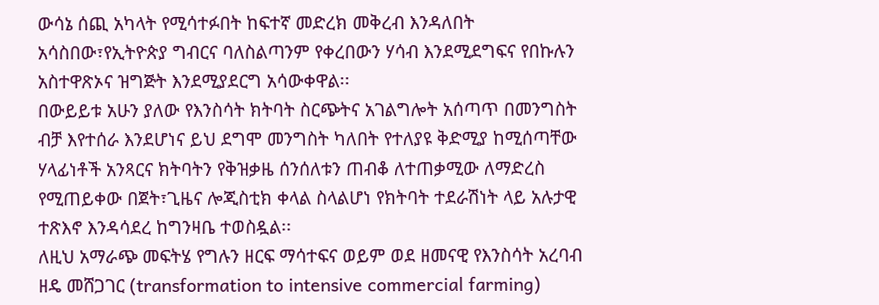ውሳኔ ሰጪ አካላት የሚሳተፉበት ከፍተኛ መድረክ መቅረብ እንዳለበት አሳስበው፣የኢትዮጵያ ግብርና ባለስልጣንም የቀረበውን ሃሳብ እንደሚደግፍና የበኩሉን አስተዋጽኦና ዝግጅት እንደሚያደርግ አሳውቀዋል፡፡
በውይይቱ አሁን ያለው የእንስሳት ክትባት ስርጭትና አገልግሎት አሰጣጥ በመንግስት ብቻ እየተሰራ እንደሆነና ይህ ደግሞ መንግስት ካለበት የተለያዩ ቅድሚያ ከሚሰጣቸው ሃላፊነቶች አንጻርና ክትባትን የቅዝቃዜ ሰንሰለቱን ጠብቆ ለተጠቃሚው ለማድረስ የሚጠይቀው በጀት፣ጊዜና ሎጂስቲክ ቀላል ስላልሆነ የክትባት ተደራሽነት ላይ አሉታዊ ተጽእኖ እንዳሳደረ ከግንዛቤ ተወስዷል፡፡
ለዚህ አማራጭ መፍትሄ የግሉን ዘርፍ ማሳተፍና ወይም ወደ ዘመናዊ የእንስሳት አረባብ ዘዴ መሸጋገር (transformation to intensive commercial farming)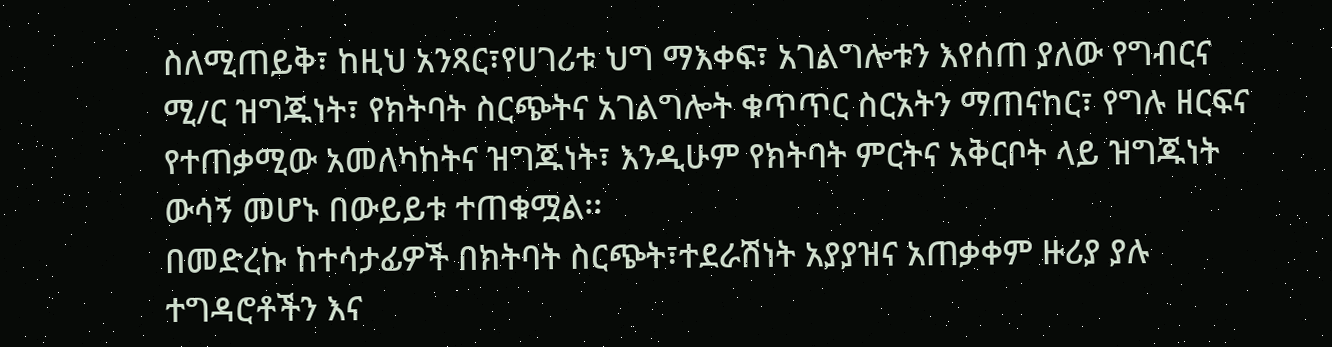ስለሚጠይቅ፣ ከዚህ አንጻር፣የሀገሪቱ ህግ ማእቀፍ፣ አገልግሎቱን እየሰጠ ያለው የግብርና ሚ/ር ዝግጁነት፣ የክትባት ስርጭትና አገልግሎት ቁጥጥር ስርአትን ማጠናከር፣ የግሉ ዘርፍና የተጠቃሚው አመለካከትና ዝግጁነት፣ እንዲሁም የክትባት ምርትና አቅርቦት ላይ ዝግጁነት ውሳኝ መሆኑ በውይይቱ ተጠቁሟል፡፡
በመድረኩ ከተሳታፊዎች በክትባት ስርጭት፣ተደራሽነት አያያዝና አጠቃቀም ዙሪያ ያሉ ተግዳሮቶችን እና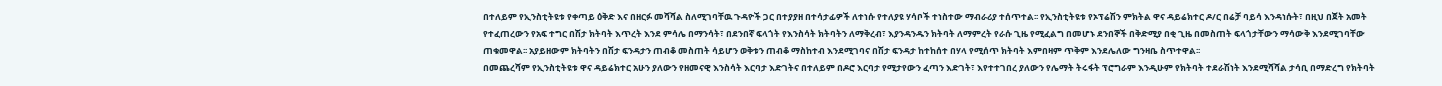በተለይም የኢንስቲትዩቱ የቀጣይ ዕቅድ እና በዘርፉ መሻሻል ስለሚገባቸዉ ጉዳዮች ጋር በተያያዘ በተሳታፊዎች ለተነሱ የተለያዩ ሃሳቦች ተነስተው ማብራሪያ ተሰጥተል፡፡ የኢንስቲትዩቱ የኦፕሬሽን ምክትል ዋና ዳይሬክተር ዶ/ር በሬቻ ባይሳ እንዳነሱት፣ በዚህ በጀት አመት የተፈጠረውን የአፍ ተግር በሽታ ክትባት እጥረት እንደ ምሳሌ በማንሳት፣ በደንበኛ ፍላጎት የእንስሳት ክትባትን ለማቅረብ፣ እያንዳንዱን ክትባት ለማምረት የራሱ ጊዜ የሚፈልግ በመሆኑ ደንበኞች በቅድሚያ በቂ ጊዜ በመስጠት ፍላጎታቸውን ማሳውቅ እንደሚገባቸው ጠቁመዋል፡፡ አያይዘውም ክትባትን በሽታ ፍንዳታን ጠብቆ መስጠት ሳይሆን ወቅቱን ጠብቆ ማስከተብ እንደሚገባና በሽታ ፍንዳታ ከተከሰተ በሃላ የሚሰጥ ክትባት እምበዛም ጥቅም እንደሌለው ግንዛቤ ስጥተዋል፡፡
በመጨረሻም የኢንስቲትዩቱ ዋና ዳይሬክተር አሁን ያለውን የዘመናዊ እንስሳት እርባታ እድገትና በተለይም በዶሮ እርባታ የሚታየውን ፈጣን እድገት፣ እየተተገበረ ያለውን የሌማት ትሩፋት ፕሮግራም እንዲሁም የክትባት ተደራሽነት እንደሚሻሻል ታሳቢ በማድረግ የክትባት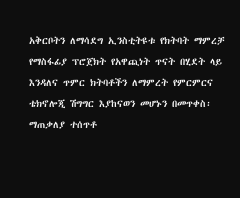አቅርቦትን ለማሳደግ ኢንስቲትዩቱ የክትባት ማምረቻ የማስፋፊያ ፕሮጀክት የአዋጪነት ጥናት በሂደት ላይ እንዳለና ጥምር ክትባቶችን ለማምረት የምርምርና ቴክኖሎጂ ሽግግር እያከናወን መሆኑን በመጥቀስ፡ ማጠቃለያ ተሰጥቶ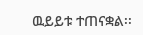ዉይይቱ ተጠናቋል፡፡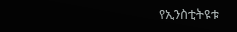የኢንስቲትዩቱ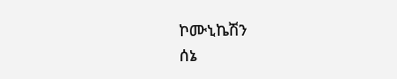ኮሙኒኬሽን
ሰኔ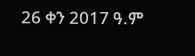26 ቀን 2017 ዓ.ም